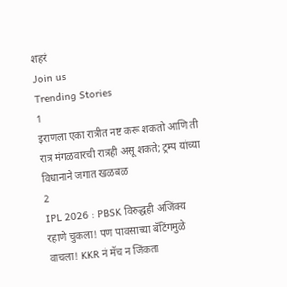शहरं
Join us
Trending Stories
1
इराणला एका रात्रीत नष्ट करू शकतो आणि ती रात्र मंगळवारची रात्रही असू शकते; ट्रम्प यांच्या विधानाने जगात खळबळ
2
IPL 2026 : PBSK विरुद्धही अजिंक्य रहाणे चुकला! पण पावसाच्या बॅटिंगमुळे वाचला! KKR नं मॅच न जिंकता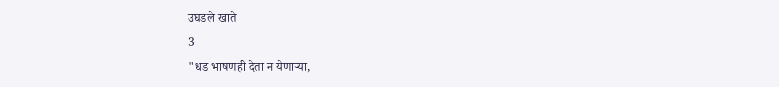उघडले खाते
3
"धड भाषणही देता न येणाऱ्या,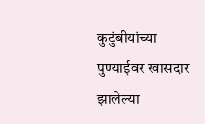कुटुंबीयांच्या पुण्याईवर खासदार झालेल्या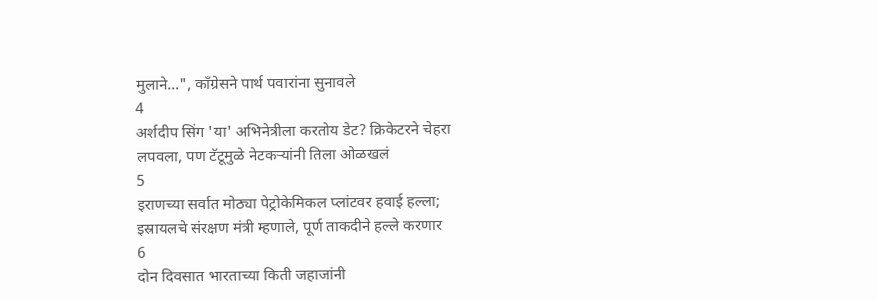मुलाने...", काँग्रेसने पार्थ पवारांना सुनावले
4
अर्शदीप सिंग 'या' अभिनेत्रीला करतोय डेट? क्रिकेटरने चेहरा लपवला, पण टॅटूमुळे नेटकऱ्यांनी तिला ओळखलं
5
इराणच्या सर्वात मोठ्या पेट्रोकेमिकल प्लांटवर हवाई हल्ला; इस्रायलचे संरक्षण मंत्री म्हणाले, पूर्ण ताकदीने हल्ले करणार
6
दोन दिवसात भारताच्या किती जहाजांनी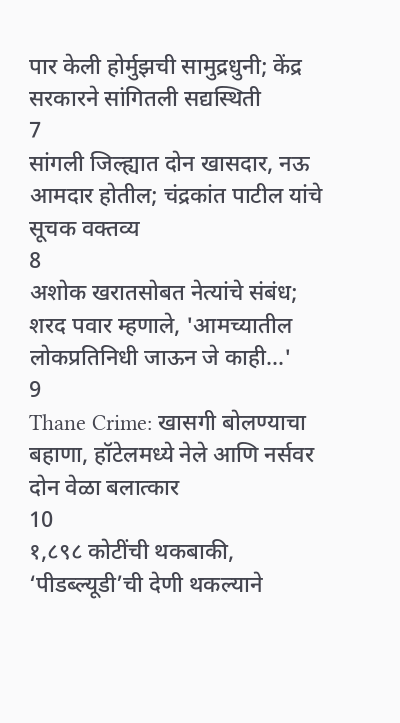पार केली होर्मुझची सामुद्रधुनी; केंद्र सरकारने सांगितली सद्यस्थिती
7
सांगली जिल्ह्यात दोन खासदार, नऊ आमदार होतील; चंद्रकांत पाटील यांचे सूचक वक्तव्य
8
अशोक खरातसोबत नेत्यांचे संबंध; शरद पवार म्हणाले, 'आमच्यातील लोकप्रतिनिधी जाऊन जे काही...'
9
Thane Crime: खासगी बोलण्याचा बहाणा, हॉटेलमध्ये नेले आणि नर्सवर दोन वेळा बलात्कार
10
१,८९८ कोटींची थकबाकी, ‘पीडब्ल्यूडी’ची देणी थकल्याने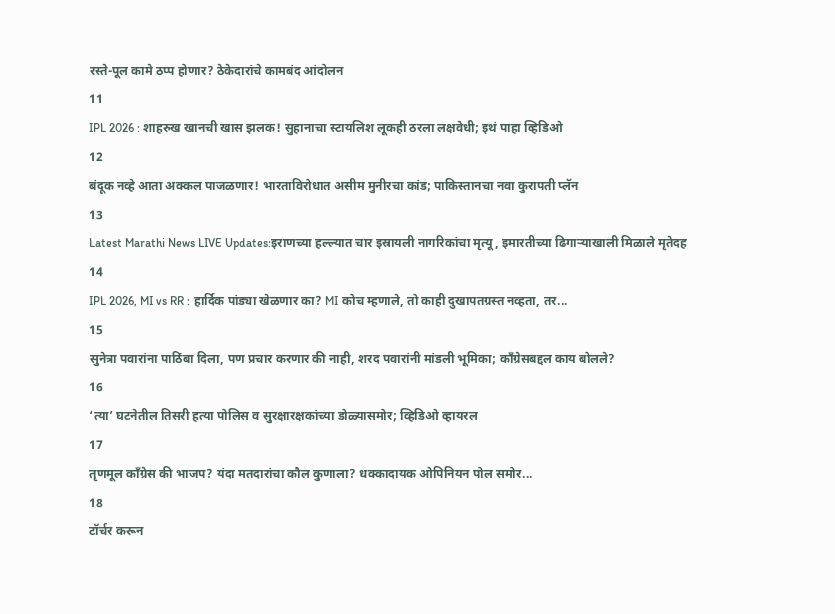रस्ते-पूल कामे ठप्प होणार? ठेकेदारांचे कामबंद आंदोलन
11
IPL 2026 : शाहरुख खानची खास झलक! सुहानाचा स्टायलिश लूकही ठरला लक्षवेधी; इथं पाहा व्हिडिओ
12
बंदूक नव्हे आता अक्कल पाजळणार! भारताविरोधात असीम मुनीरचा कांड; पाकिस्तानचा नवा कुरापती प्लॅन
13
Latest Marathi News LIVE Updates:इराणच्या हल्ल्यात चार इस्रायली नागरिकांचा मृत्यू, इमारतीच्या ढिगाऱ्याखाली मिळाले मृतेदह
14
IPL 2026, MI vs RR : हार्दिक पांड्या खेळणार का? MI कोच म्हणाले, तो काही दुखापतग्रस्त नव्हता, तर...
15
सुनेत्रा पवारांना पाठिंबा दिला, पण प्रचार करणार की नाही, शरद पवारांनी मांडली भूमिका; काँग्रेसबद्दल काय बोलले?
16
‘त्या’ घटनेतील तिसरी हत्या पोलिस व सुरक्षारक्षकांच्या डोळ्यासमोर; व्हिडिओ व्हायरल
17
तृणमूल काँग्रेस की भाजप? यंदा मतदारांचा कौल कुणाला? धक्कादायक ओपिनियन पोल समोर...
18
टॉर्चर करून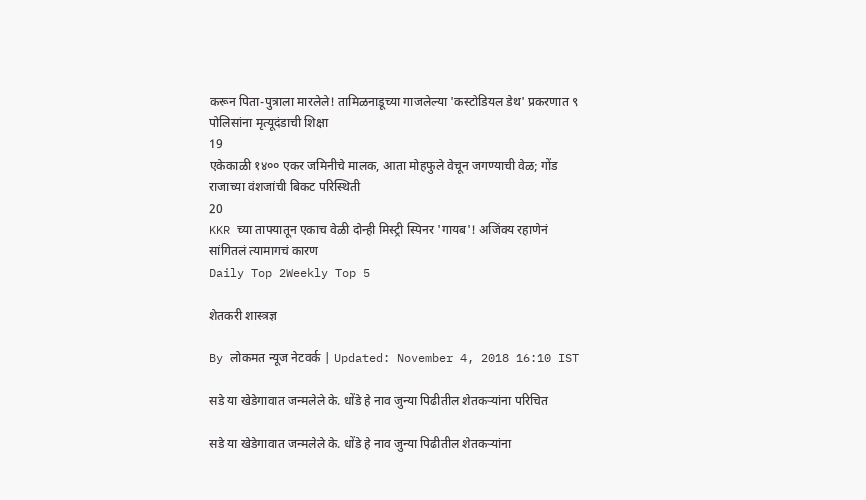करून पिता-पुत्राला मारलेले! तामिळनाडूच्या गाजलेल्या 'कस्टोडियल डेथ' प्रकरणात ९ पोलिसांना मृत्यूदंडाची शिक्षा
19
एकेकाळी १४०० एकर जमिनीचे मालक, आता मोहफुले वेचून जगण्याची वेळ; गोंड राजाच्या वंशजांची बिकट परिस्थिती
20
KKR च्या ताफ्यातून एकाच वेळी दोन्ही मिस्ट्री स्पिनर 'गायब'! अजिंक्य रहाणेनं सांगितलं त्यामागचं कारण
Daily Top 2Weekly Top 5

शेतकरी शास्त्रज्ञ

By लोकमत न्यूज नेटवर्क | Updated: November 4, 2018 16:10 IST

सडे या खेडेगावात जन्मलेले के. धोंडे हे नाव जुन्या पिढीतील शेतकऱ्यांना परिचित

सडे या खेडेगावात जन्मलेले के. धोंडे हे नाव जुन्या पिढीतील शेतकऱ्यांना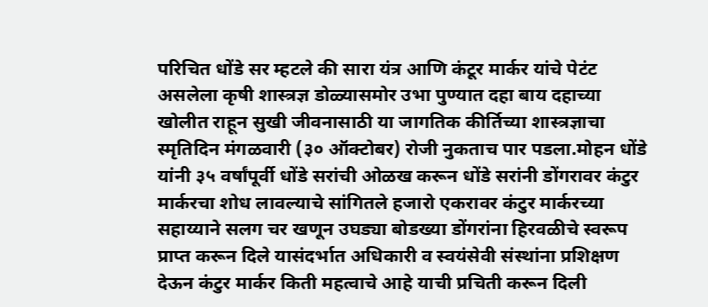परिचित धोंडे सर म्हटले की सारा यंत्र आणि कंटूर मार्कर यांचे पेटंट असलेला कृषी शास्त्रज्ञ डोळ्यासमोर उभा पुण्यात दहा बाय दहाच्या खोलीत राहून सुखी जीवनासाठी या जागतिक कीर्तिच्या शास्त्रज्ञाचा स्मृतिदिन मंगळवारी (३० ऑक्टोबर) रोजी नुकताच पार पडला.मोहन धोंडे यांनी ३५ वर्षांपूर्वी धोंडे सरांची ओळख करून धोंडे सरांनी डोंगरावर कंटुर मार्करचा शोध लावल्याचे सांगितले हजारो एकरावर कंटुर मार्करच्या सहाय्याने सलग चर खणून उघड्या बोडख्या डोंगरांना हिरवळीचे स्वरूप प्राप्त करून दिले यासंदर्भात अधिकारी व स्वयंसेवी संस्थांना प्रशिक्षण देऊन कंटुर मार्कर किती महत्वाचे आहे याची प्रचिती करून दिली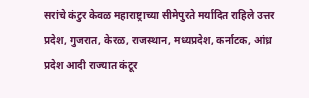सरांचे कंटुर केवळ महाराष्ट्राच्या सीमेपुरते मर्यादित राहिले उत्तर प्रदेश, गुजरात, केरळ, राजस्थान, मध्यप्रदेश, कर्नाटक, आंध्र प्रदेश आदी राज्यात कंटूर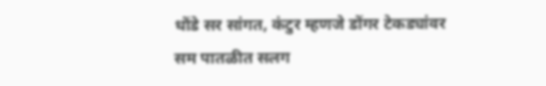धोंडे सर सांगत, कंटुर म्हणजे डोंगर टेकड्यांवर सम पातळीत सलग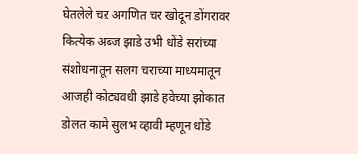घेतलेले चऱ अगणित चर खोदून डोंगरावर कित्येक अब्ज झाडे उभी धोंडे सरांच्या संशोधनातून सलग चराच्या माध्यमातून आजही कोट्यवधी झाडे हवेच्या झोकात डोलत कामे सुलभ व्हावी म्हणून धोंडे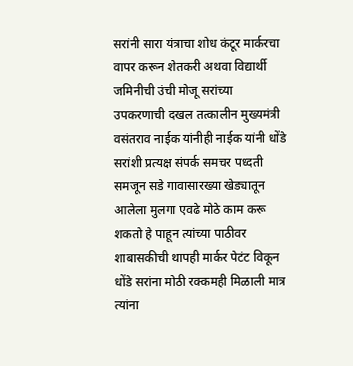सरांनी सारा यंत्राचा शोध कंटूर मार्करचा वापर करून शेतकरी अथवा विद्यार्थी जमिनीची उंची मोजू सरांच्या उपकरणाची दखल तत्कालीन मुख्यमंत्री वसंतराव नाईक यांनीही नाईक यांनी धोंडे सरांशी प्रत्यक्ष संपर्क समचर पध्दती समजून सडे गावासारख्या खेड्यातून आलेला मुलगा एवढे मोठे काम करू शकतो हे पाहून त्यांच्या पाठीवर शाबासकीची थापही मार्कर पेटंट विकून धोंडे सरांना मोठी रक्कमही मिळाली मात्र त्यांना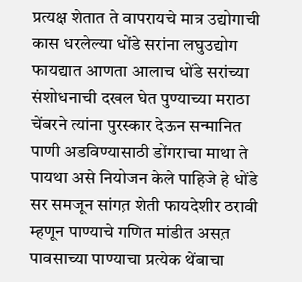प्रत्यक्ष शेतात ते वापरायचे मात्र उद्योगाची कास धरलेल्या धोंडे सरांना लघुउद्योग फायद्यात आणता आलाच धोंडे सरांच्या संशोधनाची दखल घेत पुण्याच्या मराठा चेंबरने त्यांना पुरस्कार देऊन सन्मानित पाणी अडविण्यासाठी डोंगराचा माथा ते पायथा असे नियोजन केले पाहिजे हे धोंडे सर समजून सांगत़ शेती फायदेशीर ठरावी म्हणून पाण्याचे गणित मांडीत असत़ पावसाच्या पाण्याचा प्रत्येक थेंबाचा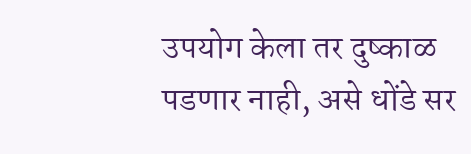उपयोग केला तर दुष्काळ पडणार नाही, असे धोंडे सर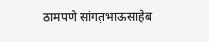ठामपणे सांगत़भाऊसाहेब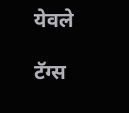येवले

टॅग्स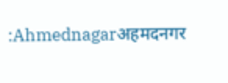:Ahmednagarअहमदनगर